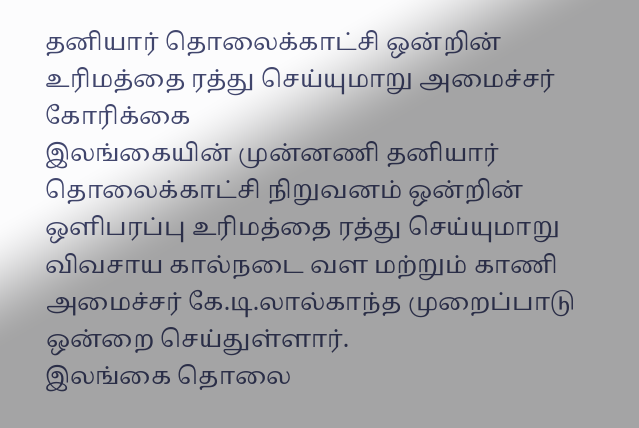தனியார் தொலைக்காட்சி ஒன்றின் உரிமத்தை ரத்து செய்யுமாறு அமைச்சர் கோரிக்கை
இலங்கையின் முன்னணி தனியார் தொலைக்காட்சி நிறுவனம் ஒன்றின் ஒளிபரப்பு உரிமத்தை ரத்து செய்யுமாறு விவசாய கால்நடை வள மற்றும் காணி அமைச்சர் கே.டி.லால்காந்த முறைப்பாடு ஒன்றை செய்துள்ளார்.
இலங்கை தொலை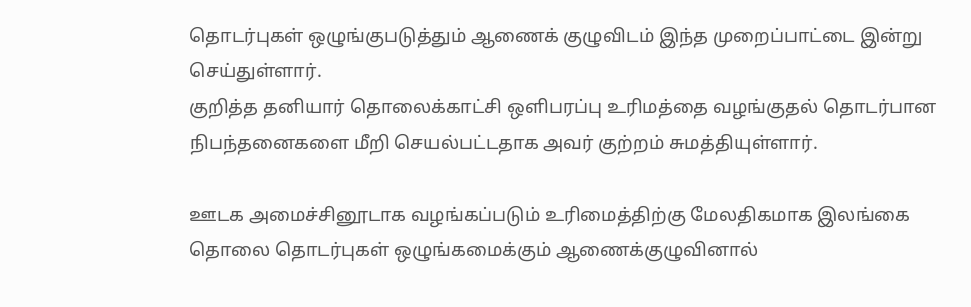தொடர்புகள் ஒழுங்குபடுத்தும் ஆணைக் குழுவிடம் இந்த முறைப்பாட்டை இன்று செய்துள்ளார்.
குறித்த தனியார் தொலைக்காட்சி ஒளிபரப்பு உரிமத்தை வழங்குதல் தொடர்பான நிபந்தனைகளை மீறி செயல்பட்டதாக அவர் குற்றம் சுமத்தியுள்ளார்.

ஊடக அமைச்சினூடாக வழங்கப்படும் உரிமைத்திற்கு மேலதிகமாக இலங்கை தொலை தொடர்புகள் ஒழுங்கமைக்கும் ஆணைக்குழுவினால்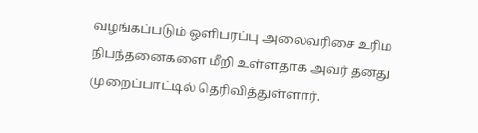வழங்கப்படும் ஒளிபரப்பு அலைவரிசை உரிம நிபந்தனைகளை மீறி உள்ளதாக அவர் தனது முறைப்பாட்டில் தெரிவித்துள்ளார்.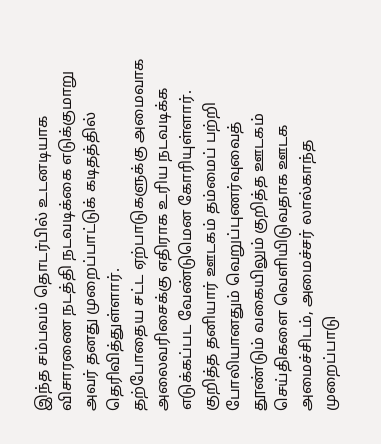இந்த சம்பவம் தொடர்பில் உடனடியாக விசாரணை நடத்தி நடவடிக்கை எடுக்குமாறு அவர் தனது முறைப்பாட்டுக் கடிதத்தில் தெரிவித்துள்ளார்.
தற்போதைய சட்ட ஏற்பாடுகளுக்கு அமைவாக அலைவரிசைக்கு எதிராக உரிய நடவடிக்க எடுக்கப்பட வேண்டுமென கோரியுள்ளார்.
குறித்த தனியார் ஊடகம் தம்மைப் பற்றி போலியானதும் வெறுப்புணர்வுவைத் தூண்டும் வகையிலும் குறித்த ஊடகம் செய்திகளை வெளியிடுவதாக ஊடக அமைச்சிடம், அமைச்சர் லால்காந்த முறைப்பாடு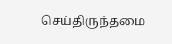செய்திருந்தமை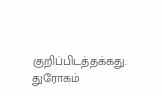குறிப்பிடத்தக்கது.
துரோகம்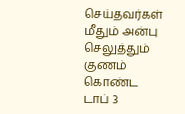செய்தவர்கள் மீதும் அன்பு செலுத்தும் குணம் கொண்ட டாப் 3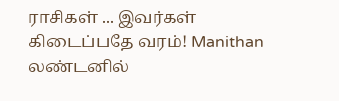ராசிகள் ... இவர்கள் கிடைப்பதே வரம்! Manithan
லண்டனில்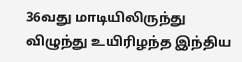36வது மாடியிலிருந்து விழுந்து உயிரிழந்த இந்திய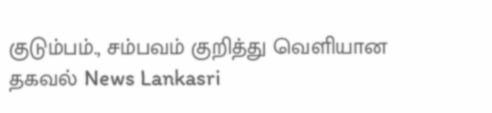குடும்பம்., சம்பவம் குறித்து வெளியான தகவல் News Lankasri